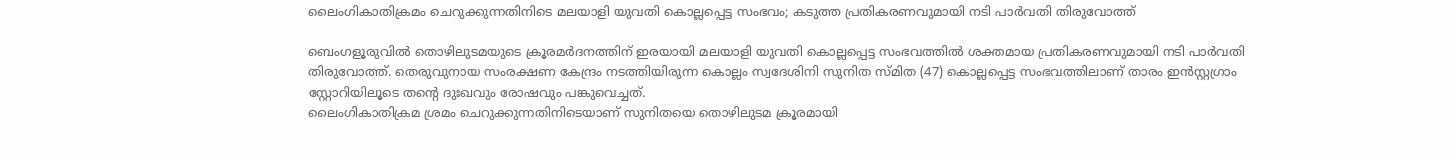ലൈംഗികാതിക്രമം ചെറുക്കുന്നതിനിടെ മലയാളി യുവതി കൊല്ലപ്പെട്ട സംഭവം; കടുത്ത പ്രതികരണവുമായി നടി പാർവതി തിരുവോത്ത്

ബെംഗളൂരുവിൽ തൊഴിലുടമയുടെ ക്രൂരമർദനത്തിന് ഇരയായി മലയാളി യുവതി കൊല്ലപ്പെട്ട സംഭവത്തിൽ ശക്തമായ പ്രതികരണവുമായി നടി പാർവതി തിരുവോത്ത്. തെരുവുനായ സംരക്ഷണ കേന്ദ്രം നടത്തിയിരുന്ന കൊല്ലം സ്വദേശിനി സുനിത സ്മിത (47) കൊല്ലപ്പെട്ട സംഭവത്തിലാണ് താരം ഇൻസ്റ്റഗ്രാം സ്റ്റോറിയിലൂടെ തന്റെ ദുഃഖവും രോഷവും പങ്കുവെച്ചത്.
ലൈംഗികാതിക്രമ ശ്രമം ചെറുക്കുന്നതിനിടെയാണ് സുനിതയെ തൊഴിലുടമ ക്രൂരമായി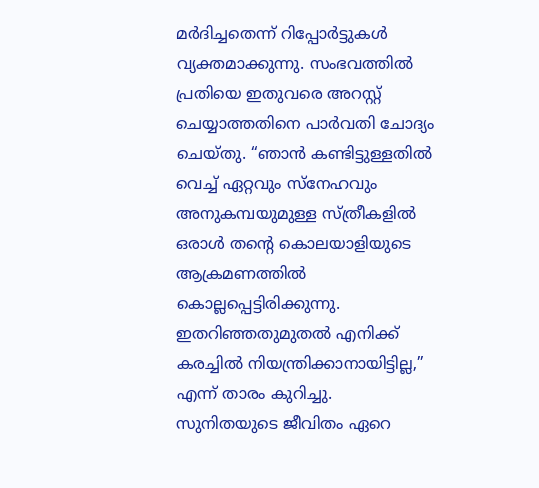മർദിച്ചതെന്ന് റിപ്പോർട്ടുകൾ വ്യക്തമാക്കുന്നു. സംഭവത്തിൽ പ്രതിയെ ഇതുവരെ അറസ്റ്റ് ചെയ്യാത്തതിനെ പാർവതി ചോദ്യം ചെയ്തു. “ഞാൻ കണ്ടിട്ടുള്ളതിൽ വെച്ച് ഏറ്റവും സ്നേഹവും അനുകമ്പയുമുള്ള സ്ത്രീകളിൽ ഒരാൾ തന്റെ കൊലയാളിയുടെ ആക്രമണത്തിൽ കൊല്ലപ്പെട്ടിരിക്കുന്നു. ഇതറിഞ്ഞതുമുതൽ എനിക്ക് കരച്ചിൽ നിയന്ത്രിക്കാനായിട്ടില്ല,” എന്ന് താരം കുറിച്ചു.
സുനിതയുടെ ജീവിതം ഏറെ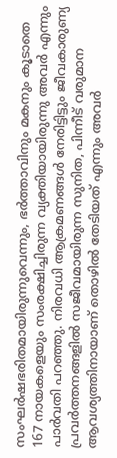സംഘർഷഭരിതമായിരുന്നുവെന്നും, ഭർത്താവിനും മകനും കൂടാതെ 167 നായകളെയും സംരക്ഷിച്ചിരുന്ന വ്യക്തിയായിരുന്നു അവർ എന്നും പാർവതി പറഞ്ഞു. നിരവധി ആക്രമണങ്ങൾ നേരിട്ടിട്ടും ജീവകാരുണ്യ പ്രവർത്തനങ്ങളിൽ സജീവമായിരുന്ന സുനിത, പിന്നീട് വരുമാന ആവശ്യത്തിനായാണ് തൊഴിൽ തേടിയത് എന്നും അവർ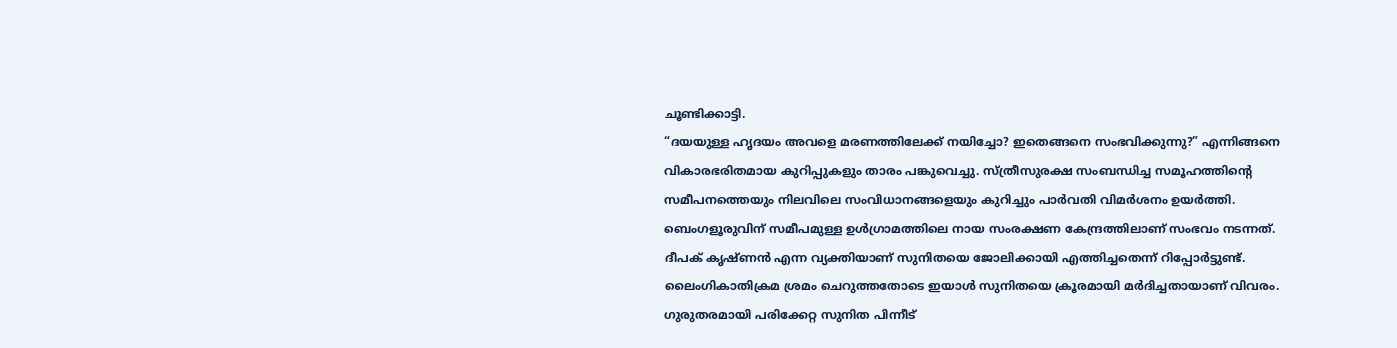ചൂണ്ടിക്കാട്ടി.
“ദയയുള്ള ഹൃദയം അവളെ മരണത്തിലേക്ക് നയിച്ചോ? ഇതെങ്ങനെ സംഭവിക്കുന്നു?” എന്നിങ്ങനെ വികാരഭരിതമായ കുറിപ്പുകളും താരം പങ്കുവെച്ചു. സ്ത്രീസുരക്ഷ സംബന്ധിച്ച സമൂഹത്തിന്റെ സമീപനത്തെയും നിലവിലെ സംവിധാനങ്ങളെയും കുറിച്ചും പാർവതി വിമർശനം ഉയർത്തി.
ബെംഗളൂരുവിന് സമീപമുള്ള ഉൾഗ്രാമത്തിലെ നായ സംരക്ഷണ കേന്ദ്രത്തിലാണ് സംഭവം നടന്നത്. ദീപക് കൃഷ്ണൻ എന്ന വ്യക്തിയാണ് സുനിതയെ ജോലിക്കായി എത്തിച്ചതെന്ന് റിപ്പോർട്ടുണ്ട്. ലൈംഗികാതിക്രമ ശ്രമം ചെറുത്തതോടെ ഇയാൾ സുനിതയെ ക്രൂരമായി മർദിച്ചതായാണ് വിവരം. ഗുരുതരമായി പരിക്കേറ്റ സുനിത പിന്നീട്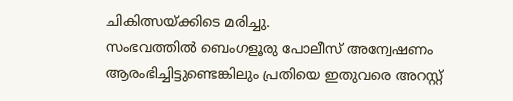ചികിത്സയ്ക്കിടെ മരിച്ചു.
സംഭവത്തിൽ ബെംഗളൂരു പോലീസ് അന്വേഷണം ആരംഭിച്ചിട്ടുണ്ടെങ്കിലും പ്രതിയെ ഇതുവരെ അറസ്റ്റ്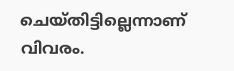ചെയ്തിട്ടില്ലെന്നാണ് വിവരം.